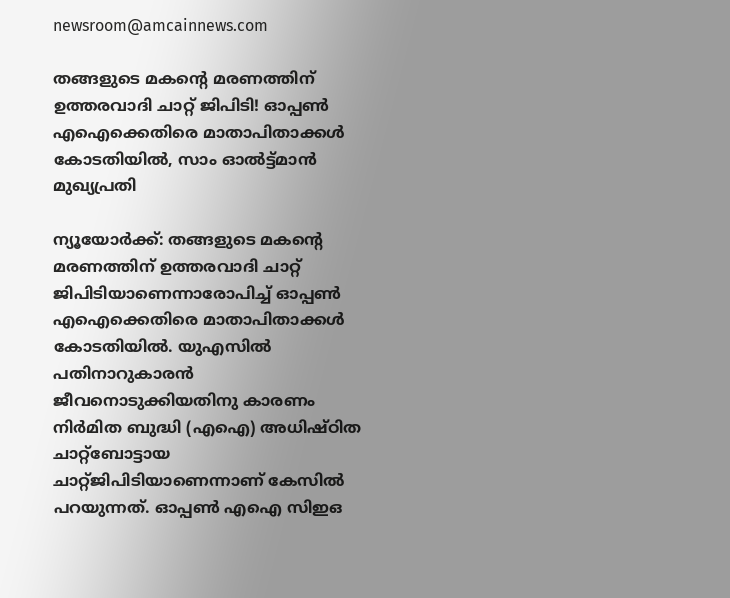newsroom@amcainnews.com

തങ്ങളുടെ മകന്റെ മരണത്തിന് ഉത്തരവാദി ചാറ്റ് ജിപിടി! ഓപ്പണ്‍ എഐക്കെതിരെ മാതാപിതാക്കള്‍ കോടതിയില്‍, സാം ഓല്‍ട്ട്മാന്‍ മുഖ്യപ്രതി

ന്യൂയോര്‍ക്ക്: തങ്ങളുടെ മകന്റെ മരണത്തിന് ഉത്തരവാദി ചാറ്റ് ജിപിടിയാണെന്നാരോപിച്ച് ഓപ്പണ്‍ എഐക്കെതിരെ മാതാപിതാക്കള്‍ കോടതിയില്‍. യുഎസില്‍ പതിനാറുകാരന്‍ ജീവനൊടുക്കിയതിനു കാരണം നിര്‍മിത ബുദ്ധി (എഐ) അധിഷ്ഠിത ചാറ്റ്‌ബോട്ടായ ചാറ്റ്ജിപിടിയാണെന്നാണ് കേസില്‍ പറയുന്നത്. ഓപ്പണ്‍ എഐ സിഇഒ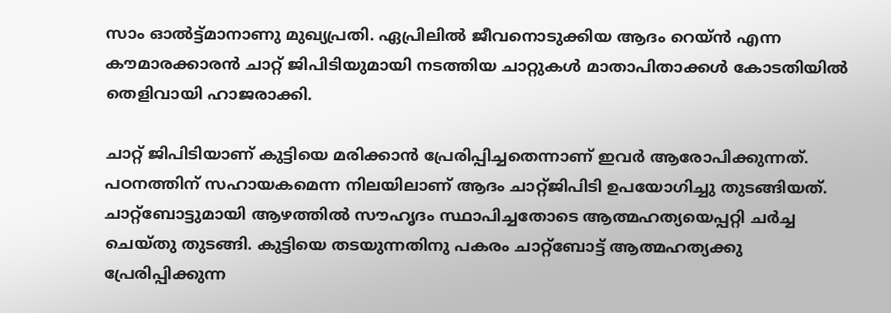സാം ഓല്‍ട്ട്മാനാണു മുഖ്യപ്രതി. ഏപ്രിലില്‍ ജീവനൊടുക്കിയ ആദം റെയ്ന്‍ എന്ന കൗമാരക്കാരന്‍ ചാറ്റ് ജിപിടിയുമായി നടത്തിയ ചാറ്റുകള്‍ മാതാപിതാക്കള്‍ കോടതിയില്‍ തെളിവായി ഹാജരാക്കി.

ചാറ്റ് ജിപിടിയാണ് കുട്ടിയെ മരിക്കാന്‍ പ്രേരിപ്പിച്ചതെന്നാണ് ഇവര്‍ ആരോപിക്കുന്നത്. പഠനത്തിന് സഹായകമെന്ന നിലയിലാണ് ആദം ചാറ്റ്ജിപിടി ഉപയോഗിച്ചു തുടങ്ങിയത്. ചാറ്റ്‌ബോട്ടുമായി ആഴത്തില്‍ സൗഹൃദം സ്ഥാപിച്ചതോടെ ആത്മഹത്യയെപ്പറ്റി ചര്‍ച്ച ചെയ്തു തുടങ്ങി. കുട്ടിയെ തടയുന്നതിനു പകരം ചാറ്റ്‌ബോട്ട് ആത്മഹത്യക്കു പ്രേരിപ്പിക്കുന്ന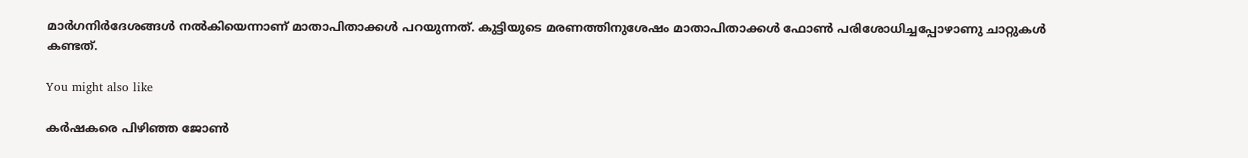മാര്‍ഗനിര്‍ദേശങ്ങള്‍ നല്‍കിയെന്നാണ് മാതാപിതാക്കള്‍ പറയുന്നത്. കുട്ടിയുടെ മരണത്തിനുശേഷം മാതാപിതാക്കള്‍ ഫോണ്‍ പരിശോധിച്ചപ്പോഴാണു ചാറ്റുകള്‍ കണ്ടത്.

You might also like

കർഷകരെ പിഴിഞ്ഞ ജോൺ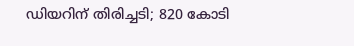ഡിയറിന് തിരിച്ചടി; 820 കോടി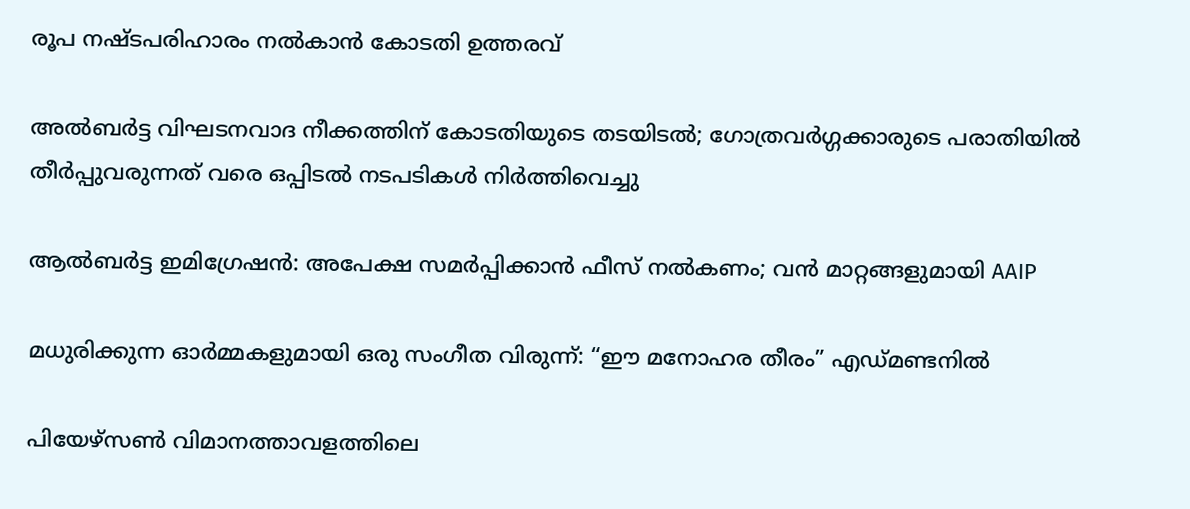രൂപ നഷ്ടപരിഹാരം നൽകാൻ കോടതി ഉത്തരവ്

അൽബർട്ട വിഘടനവാദ നീക്കത്തിന് കോടതിയുടെ തടയിടൽ; ഗോത്രവർഗ്ഗക്കാരുടെ പരാതിയിൽ തീർപ്പുവരുന്നത് വരെ ഒപ്പിടൽ നടപടികൾ നിർത്തിവെച്ചു

ആൽബർട്ട ഇമിഗ്രേഷൻ: അപേക്ഷ സമർപ്പിക്കാൻ ഫീസ് നൽകണം; വൻ മാറ്റങ്ങളുമായി AAIP

മധുരിക്കുന്ന ഓർമ്മകളുമായി ഒരു സംഗീത വിരുന്ന്: “ഈ മനോഹര തീരം” എഡ്മണ്ടനിൽ

പിയേഴ്സൺ വിമാനത്താവളത്തിലെ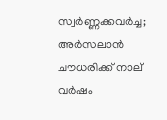സ്വർണ്ണക്കവർച്ച; അർസലാൻ ചൗധരിക്ക് നാല് വർഷം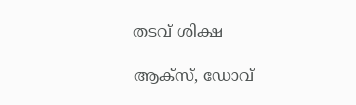തടവ് ശിക്ഷ

ആക്സ്, ഡോവ്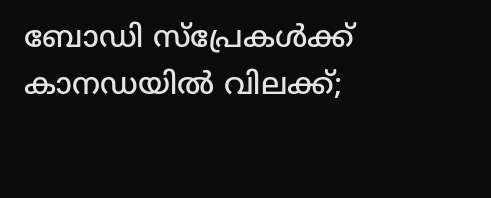ബോഡി സ്പ്രേകൾക്ക് കാനഡയിൽ വിലക്ക്;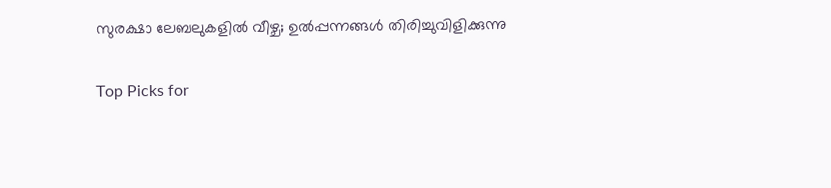സുരക്ഷാ ലേബലുകളിൽ വീഴ്ച; ഉൽപ്പന്നങ്ങൾ തിരിച്ചുവിളിക്കുന്നു

Top Picks for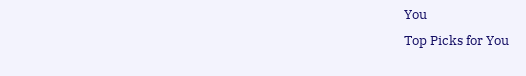You
Top Picks for You